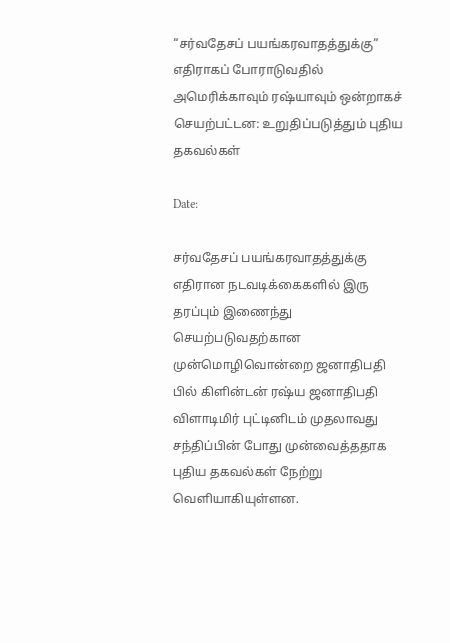“சர்வதேசப் பயங்கரவாதத்துக்கு” எதிராகப் போராடுவதில் அமெரிக்காவும் ரஷ்யாவும் ஒன்றாகச் செயற்பட்டன: உறுதிப்படுத்தும் புதிய தகவல்கள்

Date:

சர்வதேசப் பயங்கரவாதத்துக்கு எதிரான நடவடிக்கைகளில் இரு தரப்பும் இணைந்து செயற்படுவதற்கான முன்மொழிவொன்றை ஜனாதிபதி பில் கிளின்டன் ரஷ்ய ஜனாதிபதி விளாடிமிர் புட்டினிடம் முதலாவது சந்திப்பின் போது முன்வைத்ததாக புதிய தகவல்கள் நேற்று வெளியாகியுள்ளன.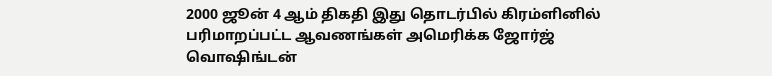2000 ஜூன் 4 ஆம் திகதி இது தொடர்பில் கிரம்ளினில் பரிமாறப்பட்ட ஆவணங்கள் அமெரிக்க ஜோர்ஜ் வொஷிங்டன்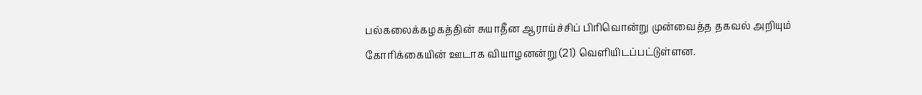பல்கலைக்கழகத்தின் சுயாதீன ஆராய்ச்சிப் பிரிவொன்று முன்வைத்த தகவல் அறியும் கோரிக்கையின் ஊடாக வியாழனன்று (21) வெளியிடப்பட்டுள்ளன.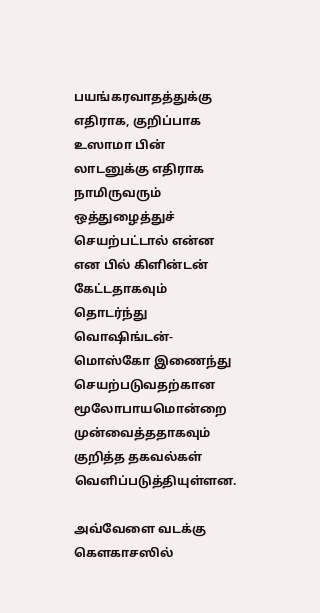பயங்கரவாதத்துக்கு எதிராக, குறிப்பாக உஸாமா பின் லாடனுக்கு எதிராக நாமிருவரும் ஒத்துழைத்துச் செயற்பட்டால் என்ன என பில் கிளின்டன் கேட்டதாகவும் தொடர்ந்து வொஷிங்டன்- மொஸ்கோ இணைந்து செயற்படுவதற்கான மூலோபாயமொன்றை முன்வைத்ததாகவும் குறித்த தகவல்கள் வெளிப்படுத்தியுள்ளன.

அவ்வேளை வடக்கு கௌகாசஸில்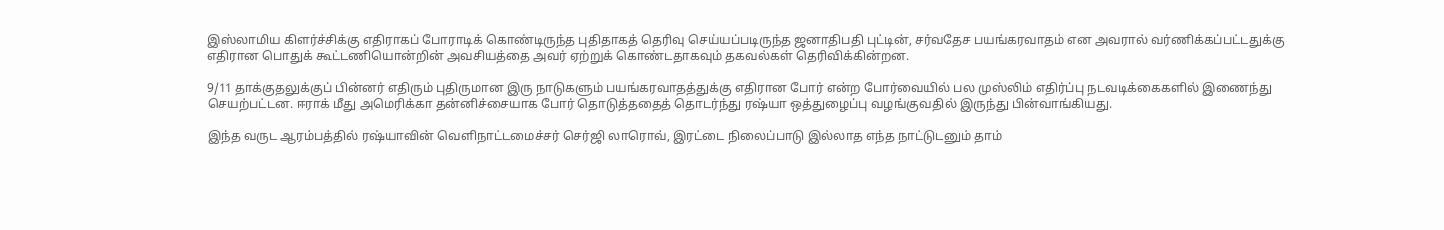இஸ்லாமிய கிளர்ச்சிக்கு எதிராகப் போராடிக் கொண்டிருந்த புதிதாகத் தெரிவு செய்யப்படிருந்த ஜனாதிபதி புட்டின், சர்வதேச பயங்கரவாதம் என அவரால் வர்ணிக்கப்பட்டதுக்கு எதிரான பொதுக் கூட்டணியொன்றின் அவசியத்தை அவர் ஏற்றுக் கொண்டதாகவும் தகவல்கள் தெரிவிக்கின்றன.

9/11 தாக்குதலுக்குப் பின்னர் எதிரும் புதிருமான இரு நாடுகளும் பயங்கரவாதத்துக்கு எதிரான போர் என்ற போர்வையில் பல முஸ்லிம் எதிர்ப்பு நடவடிக்கைகளில் இணைந்து செயற்பட்டன. ஈராக் மீது அமெரிக்கா தன்னிச்சையாக போர் தொடுத்ததைத் தொடர்ந்து ரஷ்யா ஒத்துழைப்பு வழங்குவதில் இருந்து பின்வாங்கியது.

இந்த வருட ஆரம்பத்தில் ரஷ்யாவின் வெளிநாட்டமைச்சர் செர்ஜி லாரொவ், இரட்டை நிலைப்பாடு இல்லாத எந்த நாட்டுடனும் தாம்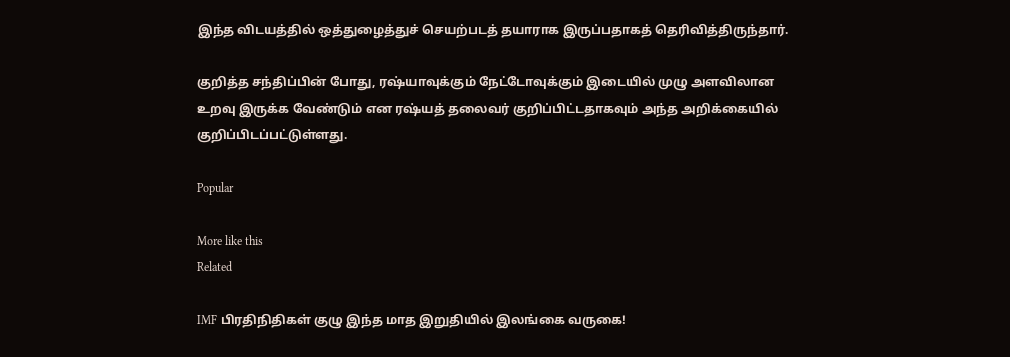இந்த விடயத்தில் ஒத்துழைத்துச் செயற்படத் தயாராக இருப்பதாகத் தெரிவித்திருந்தார்.

குறித்த சந்திப்பின் போது, ரஷ்யாவுக்கும் நேட்டோவுக்கும் இடையில் முழு அளவிலான உறவு இருக்க வேண்டும் என ரஷ்யத் தலைவர் குறிப்பிட்டதாகவும் அந்த அறிக்கையில் குறிப்பிடப்பட்டுள்ளது.

Popular

More like this
Related

IMF பிரதிநிதிகள் குழு இந்த மாத இறுதியில் இலங்கை வருகை!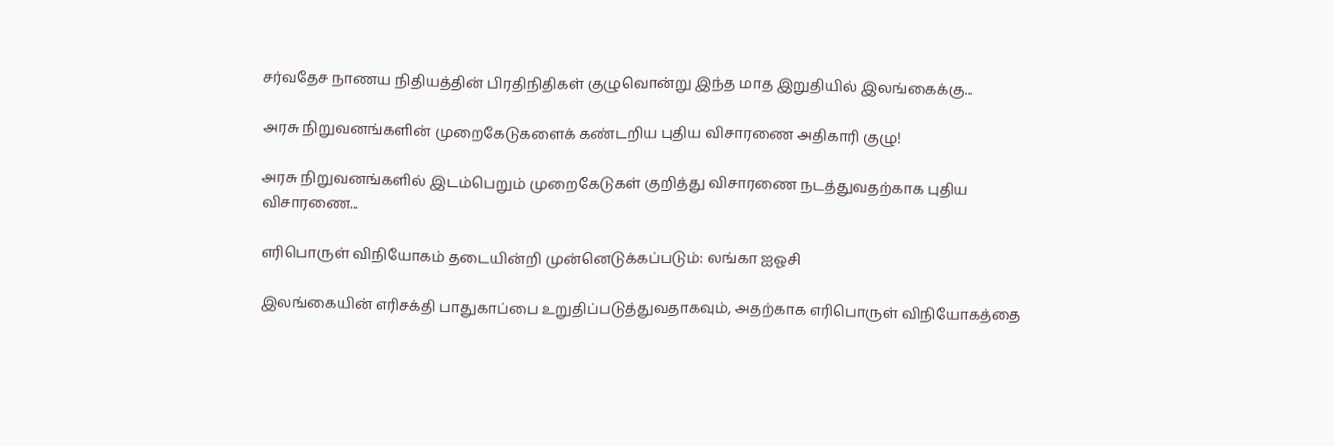சர்வதேச நாணய நிதியத்தின் பிரதிநிதிகள் குழுவொன்று இந்த மாத இறுதியில் இலங்கைக்கு...

அரசு நிறுவனங்களின் முறைகேடுகளைக் கண்டறிய புதிய விசாரணை அதிகாரி குழு!

அரசு நிறுவனங்களில் இடம்பெறும் முறைகேடுகள் குறித்து விசாரணை நடத்துவதற்காக புதிய விசாரணை...

எரிபொருள் விநியோகம் தடையின்றி முன்னெடுக்கப்படும்: லங்கா ஐஓசி

இலங்கையின் எரிசக்தி பாதுகாப்பை உறுதிப்படுத்துவதாகவும், அதற்காக எரிபொருள் விநியோகத்தை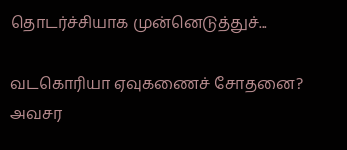தொடர்ச்சியாக முன்னெடுத்துச்...

வடகொரியா ஏவுகணைச் சோதனை? அவசர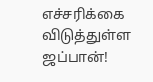எச்சரிக்கை விடுத்துள்ள ஜப்பான்!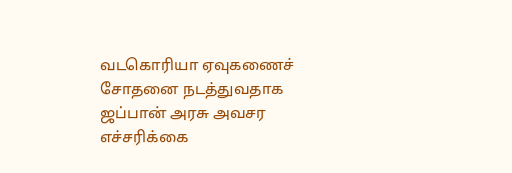வடகொரியா ஏவுகணைச் சோதனை நடத்துவதாக ஜப்பான் அரசு அவசர எச்சரிக்கை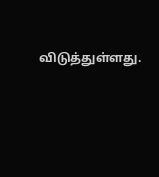விடுத்துள்ளது.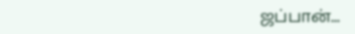ஜப்பான்...